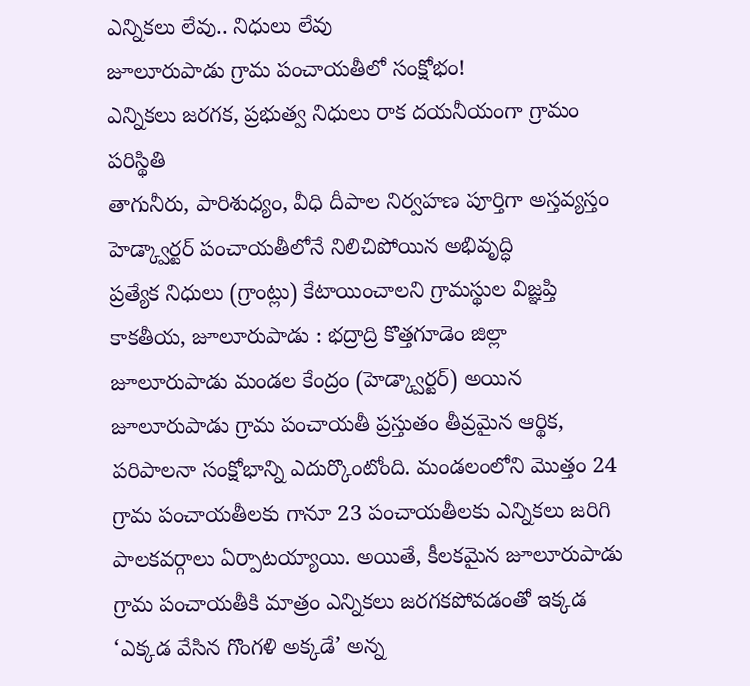ఎన్నికలు లేవు.. నిధులు లేవు
జూలూరుపాడు గ్రామ పంచాయతీలో సంక్షోభం!
ఎన్నికలు జరగక, ప్రభుత్వ నిధులు రాక దయనీయంగా గ్రామం పరిస్థితి
తాగునీరు, పారిశుధ్యం, వీధి దీపాల నిర్వహణ పూర్తిగా అస్తవ్యస్తం
హెడ్క్వార్టర్ పంచాయతీలోనే నిలిచిపోయిన అభివృద్ధి
ప్రత్యేక నిధులు (గ్రాంట్లు) కేటాయించాలని గ్రామస్థుల విజ్ఞప్తి
కాకతీయ, జూలూరుపాడు : భద్రాద్రి కొత్తగూడెం జిల్లా జూలూరుపాడు మండల కేంద్రం (హెడ్క్వార్టర్) అయిన జూలూరుపాడు గ్రామ పంచాయతీ ప్రస్తుతం తీవ్రమైన ఆర్థిక, పరిపాలనా సంక్షోభాన్ని ఎదుర్కొంటోంది. మండలంలోని మొత్తం 24 గ్రామ పంచాయతీలకు గానూ 23 పంచాయతీలకు ఎన్నికలు జరిగి పాలకవర్గాలు ఏర్పాటయ్యాయి. అయితే, కీలకమైన జూలూరుపాడు గ్రామ పంచాయతీకి మాత్రం ఎన్నికలు జరగకపోవడంతో ఇక్కడ ‘ఎక్కడ వేసిన గొంగళి అక్కడే’ అన్న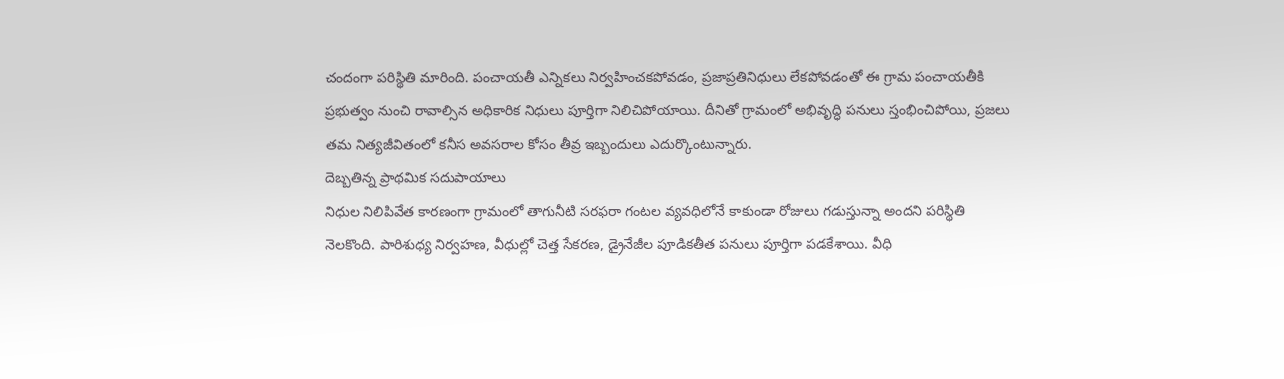చందంగా పరిస్థితి మారింది. పంచాయతీ ఎన్నికలు నిర్వహించకపోవడం, ప్రజాప్రతినిధులు లేకపోవడంతో ఈ గ్రామ పంచాయతీకి ప్రభుత్వం నుంచి రావాల్సిన అధికారిక నిధులు పూర్తిగా నిలిచిపోయాయి. దీనితో గ్రామంలో అభివృద్ధి పనులు స్తంభించిపోయి, ప్రజలు తమ నిత్యజీవితంలో కనీస అవసరాల కోసం తీవ్ర ఇబ్బందులు ఎదుర్కొంటున్నారు.
దెబ్బతిన్న ప్రాథమిక సదుపాయాలు
నిధుల నిలిపివేత కారణంగా గ్రామంలో తాగునీటి సరఫరా గంటల వ్యవధిలోనే కాకుండా రోజులు గడుస్తున్నా అందని పరిస్థితి నెలకొంది. పారిశుధ్య నిర్వహణ, వీధుల్లో చెత్త సేకరణ, డ్రైనేజీల పూడికతీత పనులు పూర్తిగా పడకేశాయి. వీధి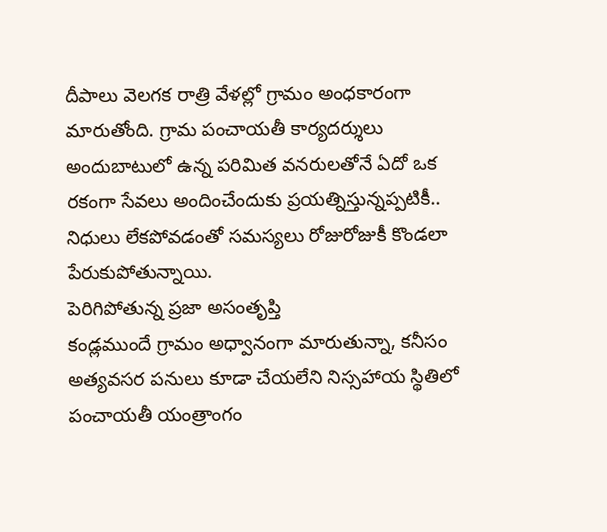దీపాలు వెలగక రాత్రి వేళల్లో గ్రామం అంధకారంగా మారుతోంది. గ్రామ పంచాయతీ కార్యదర్శులు అందుబాటులో ఉన్న పరిమిత వనరులతోనే ఏదో ఒక రకంగా సేవలు అందించేందుకు ప్రయత్నిస్తున్నప్పటికీ.. నిధులు లేకపోవడంతో సమస్యలు రోజురోజుకీ కొండలా పేరుకుపోతున్నాయి.
పెరిగిపోతున్న ప్రజా అసంతృప్తి
కండ్లముందే గ్రామం అధ్వానంగా మారుతున్నా, కనీసం అత్యవసర పనులు కూడా చేయలేని నిస్సహాయ స్థితిలో పంచాయతీ యంత్రాంగం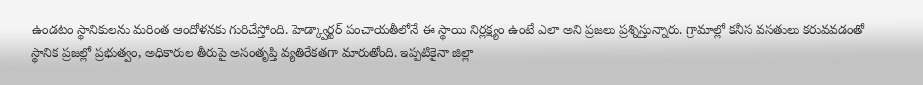ఉండటం స్థానికులను మరింత ఆందోళనకు గురిచేస్తోంది. హెడ్క్వార్టర్ పంచాయతీలోనే ఈ స్థాయి నిర్లక్ష్యం ఉంటే ఎలా అని ప్రజలు ప్రశ్నిస్తున్నారు. గ్రామాల్లో కనీస వసతులు కరువవడంతో స్థానిక ప్రజల్లో ప్రభుత్వం, అధికారుల తీరుపై అసంతృప్తి వ్యతిరేకతగా మారుతోంది. ఇప్పటికైనా జిల్లా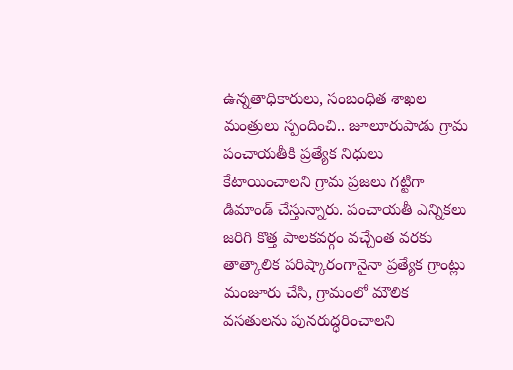ఉన్నతాధికారులు, సంబంధిత శాఖల మంత్రులు స్పందించి.. జూలూరుపాడు గ్రామ పంచాయతీకి ప్రత్యేక నిధులు కేటాయించాలని గ్రామ ప్రజలు గట్టిగా డిమాండ్ చేస్తున్నారు. పంచాయతీ ఎన్నికలు జరిగి కొత్త పాలకవర్గం వచ్చేంత వరకు తాత్కాలిక పరిష్కారంగానైనా ప్రత్యేక గ్రాంట్లు మంజూరు చేసి, గ్రామంలో మౌలిక వసతులను పునరుద్ధరించాలని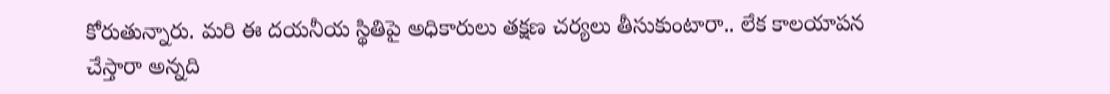కోరుతున్నారు. మరి ఈ దయనీయ స్థితిపై అధికారులు తక్షణ చర్యలు తీసుకుంటారా.. లేక కాలయాపన చేస్తారా అన్నది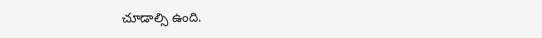చూడాల్సి ఉంది.